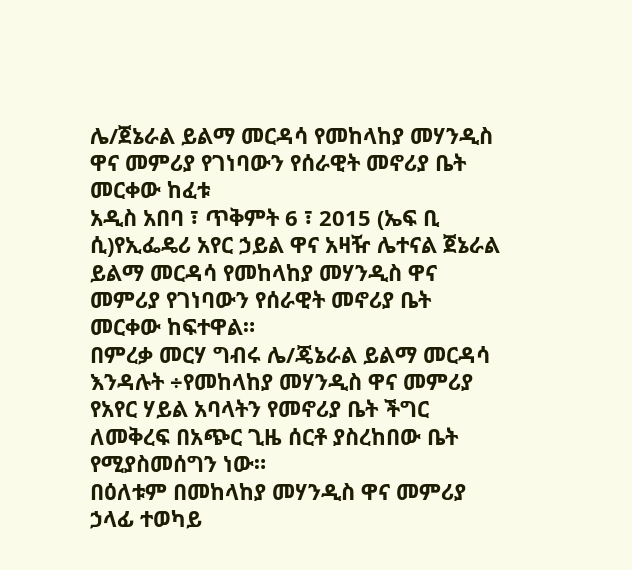ሌ/ጀኔራል ይልማ መርዳሳ የመከላከያ መሃንዲስ ዋና መምሪያ የገነባውን የሰራዊት መኖሪያ ቤት መርቀው ከፈቱ
አዲስ አበባ ፣ ጥቅምት 6 ፣ 2015 (ኤፍ ቢ ሲ)የኢፌዴሪ አየር ኃይል ዋና አዛዥ ሌተናል ጀኔራል ይልማ መርዳሳ የመከላከያ መሃንዲስ ዋና መምሪያ የገነባውን የሰራዊት መኖሪያ ቤት መርቀው ከፍተዋል።
በምረቃ መርሃ ግብሩ ሌ/ጄኔራል ይልማ መርዳሳ እንዳሉት ÷የመከላከያ መሃንዲስ ዋና መምሪያ የአየር ሃይል አባላትን የመኖሪያ ቤት ችግር ለመቅረፍ በአጭር ጊዜ ሰርቶ ያስረከበው ቤት የሚያስመሰግን ነው።
በዕለቱም በመከላከያ መሃንዲስ ዋና መምሪያ ኃላፊ ተወካይ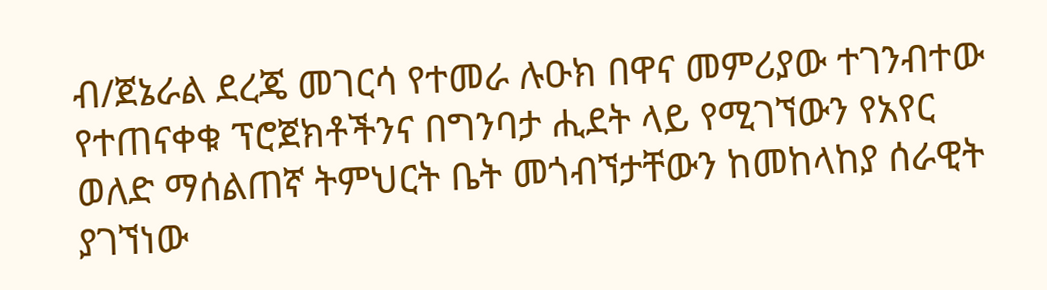ብ/ጀኔራል ደረጄ መገርሳ የተመራ ሉዑክ በዋና መምሪያው ተገንብተው የተጠናቀቁ ፕሮጀክቶችንና በግንባታ ሒደት ላይ የሚገኘውን የአየር ወለድ ማሰልጠኛ ትምህርት ቤት መጎብኘታቸውን ከመከላከያ ሰራዊት ያገኘነው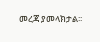መረጃ ያመላክታል፡፡